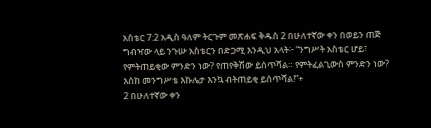አስቴር 7:2 አዲስ ዓለም ትርጉም መጽሐፍ ቅዱስ 2 በሁለተኛው ቀን በወይን ጠጅ ግብዣው ላይ ንጉሡ አስቴርን በድጋሚ እንዲህ አላት፦ “ንግሥት አስቴር ሆይ፣ የምትጠይቂው ምንድን ነው? የጠየቅሽው ይሰጥሻል። የምትፈልጊውስ ምንድን ነው? እስከ መንግሥቴ እኩሌታ እንኳ ብትጠይቂ ይሰጥሻል!”+
2 በሁለተኛው ቀን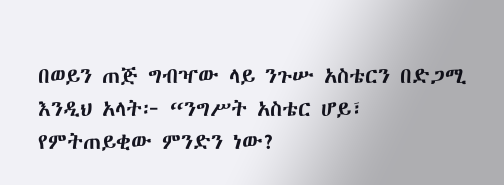በወይን ጠጅ ግብዣው ላይ ንጉሡ አስቴርን በድጋሚ እንዲህ አላት፦ “ንግሥት አስቴር ሆይ፣ የምትጠይቂው ምንድን ነው?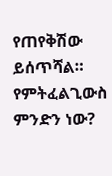የጠየቅሽው ይሰጥሻል። የምትፈልጊውስ ምንድን ነው?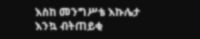እስከ መንግሥቴ እኩሌታ እንኳ ብትጠይቂ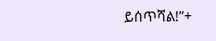ይሰጥሻል!”+